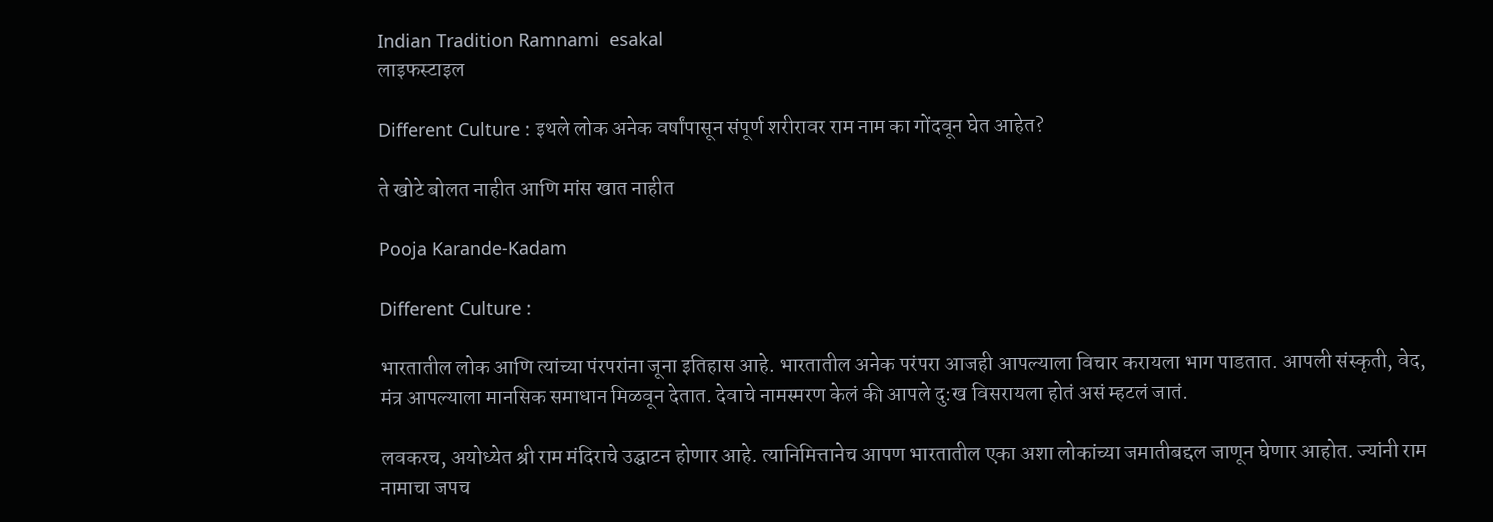Indian Tradition Ramnami  esakal
लाइफस्टाइल

Different Culture : इथले लोक अनेक वर्षांपासून संपूर्ण शरीरावर राम नाम का गोंदवून घेत आहेत?

ते खोटे बोलत नाहीत आणि मांस खात नाहीत

Pooja Karande-Kadam

Different Culture :

भारतातील लोक आणि त्यांच्या पंरपरांना जूना इतिहास आहे. भारतातील अनेक परंपरा आजही आपल्याला विचार करायला भाग पाडतात. आपली संस्कृती, वेद, मंत्र आपल्याला मानसिक समाधान मिळवून देतात. देवाचे नामस्मरण केलं की आपले दु:ख विसरायला होतं असं म्हटलं जातं.

लवकरच, अयोध्येत श्री राम मंदिराचे उद्घाटन होणार आहे. त्यानिमित्तानेच आपण भारतातील एका अशा लोकांच्या जमातीबद्दल जाणून घेणार आहोत. ज्यांनी राम नामाचा जपच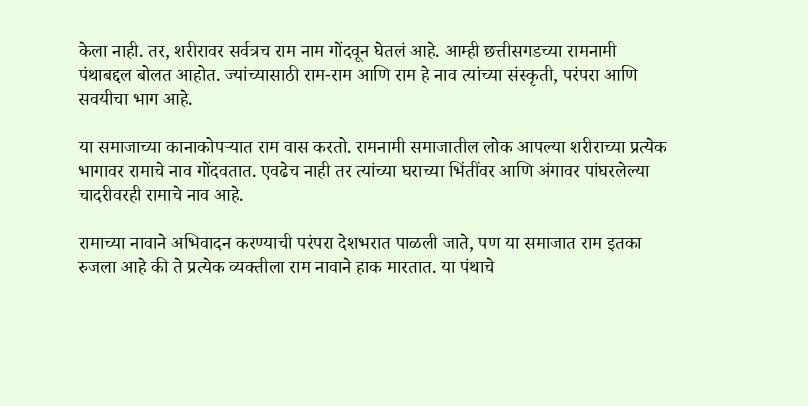केला नाही. तर, शरीरावर सर्वत्रच राम नाम गोंदवून घेतलं आहे. आम्ही छत्तीसगडच्या रामनामी पंथाबद्दल बोलत आहोत. ज्यांच्यासाठी राम-राम आणि राम हे नाव त्यांच्या संस्कृती, परंपरा आणि सवयीचा भाग आहे.

या समाजाच्या कानाकोपऱ्यात राम वास करतो. रामनामी समाजातील लोक आपल्या शरीराच्या प्रत्येक भागावर रामाचे नाव गोंदवतात. एवढेच नाही तर त्यांच्या घराच्या भिंतींवर आणि अंगावर पांघरलेल्या चादरीवरही रामाचे नाव आहे.

रामाच्या नावाने अभिवादन करण्याची परंपरा देशभरात पाळली जाते, पण या समाजात राम इतका रुजला आहे की ते प्रत्येक व्यक्तीला राम नावाने हाक मारतात. या पंथाचे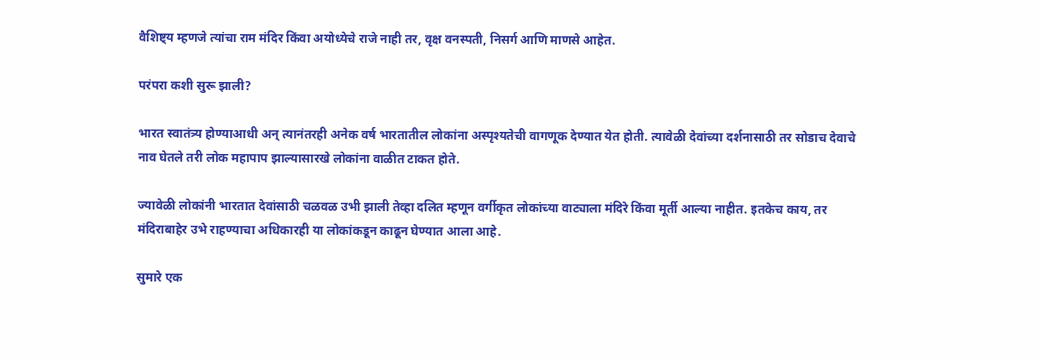वैशिष्ट्य म्हणजे त्यांचा राम मंदिर किंवा अयोध्येचे राजे नाही तर, वृक्ष वनस्पती, निसर्ग आणि माणसे आहेत.

परंपरा कशी सुरू झाली?

भारत स्वातंत्र्य होण्याआधी अन् त्यानंतरही अनेक वर्ष भारतातील लोकांना अस्पृश्यतेची वागणूक देण्यात येत होती. त्यावेळी देवांच्या दर्शनासाठी तर सोडाच देवाचे नाव घेतले तरी लोक महापाप झाल्यासारखे लोकांना वाळीत टाकत होते.

ज्यावेळी लोकांनी भारतात देवांसाठी चळवळ उभी झाली तेव्हा दलित म्हणून वर्गीकृत लोकांच्या वाट्याला मंदिरे किंवा मूर्ती आल्या नाहीत. इतकेच काय, तर मंदिराबाहेर उभे राहण्याचा अधिकारही या लोकांकडून काढून घेण्यात आला आहे.

सुमारे एक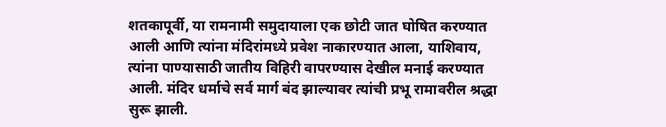शतकापूर्वी, या रामनामी समुदायाला एक छोटी जात घोषित करण्यात आली आणि त्यांना मंदिरांमध्ये प्रवेश नाकारण्यात आला, याशिवाय, त्यांना पाण्यासाठी जातीय विहिरी वापरण्यास देखील मनाई करण्यात आली. मंदिर धर्माचे सर्व मार्ग बंद झाल्यावर त्यांची प्रभू रामावरील श्रद्धा सुरू झाली.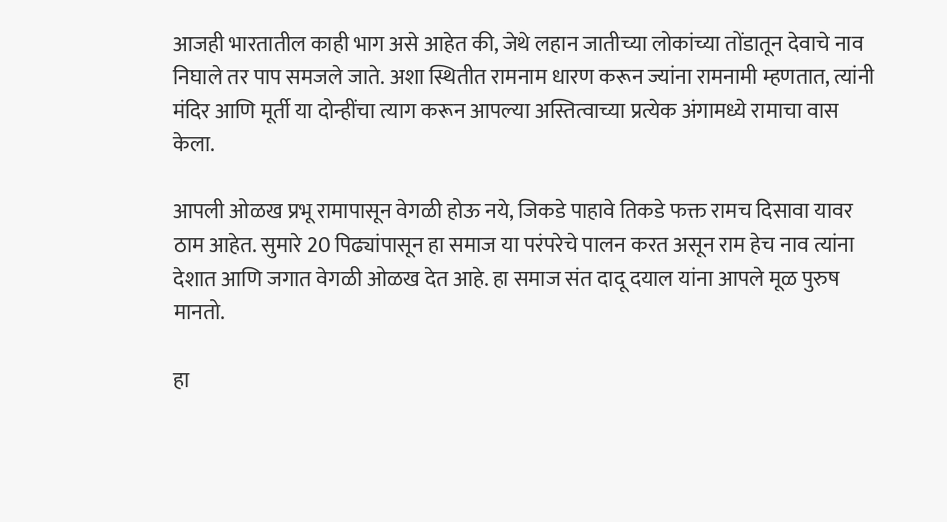आजही भारतातील काही भाग असे आहेत की, जेथे लहान जातीच्या लोकांच्या तोंडातून देवाचे नाव निघाले तर पाप समजले जाते. अशा स्थितीत रामनाम धारण करून ज्यांना रामनामी म्हणतात, त्यांनी मंदिर आणि मूर्ती या दोन्हींचा त्याग करून आपल्या अस्तित्वाच्या प्रत्येक अंगामध्ये रामाचा वास केला.

आपली ओळख प्रभू रामापासून वेगळी होऊ नये, जिकडे पाहावे तिकडे फक्त रामच दिसावा यावर ठाम आहेत. सुमारे 20 पिढ्यांपासून हा समाज या परंपरेचे पालन करत असून राम हेच नाव त्यांना देशात आणि जगात वेगळी ओळख देत आहे. हा समाज संत दादू दयाल यांना आपले मूळ पुरुष मानतो.

हा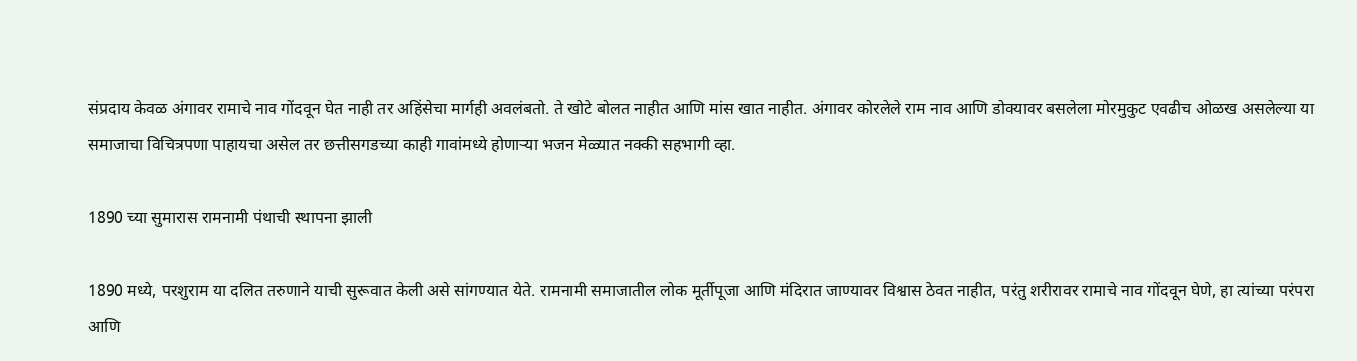संप्रदाय केवळ अंगावर रामाचे नाव गोंदवून घेत नाही तर अहिंसेचा मार्गही अवलंबतो. ते खोटे बोलत नाहीत आणि मांस खात नाहीत. अंगावर कोरलेले राम नाव आणि डोक्यावर बसलेला मोरमुकुट एवढीच ओळख असलेल्या या समाजाचा विचित्रपणा पाहायचा असेल तर छत्तीसगडच्या काही गावांमध्ये होणाऱ्या भजन मेळ्यात नक्की सहभागी व्हा.

1890 च्या सुमारास रामनामी पंथाची स्थापना झाली

1890 मध्ये, परशुराम या दलित तरुणाने याची सुरूवात केली असे सांगण्यात येते. रामनामी समाजातील लोक मूर्तीपूजा आणि मंदिरात जाण्यावर विश्वास ठेवत नाहीत, परंतु शरीरावर रामाचे नाव गोंदवून घेणे, हा त्यांच्या परंपरा आणि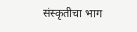संस्कृतीचा भाग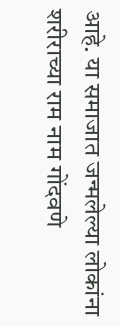आहे. या समाजात जन्मलेल्या लोकांना शरीराच्या राम नाम गोंदवणे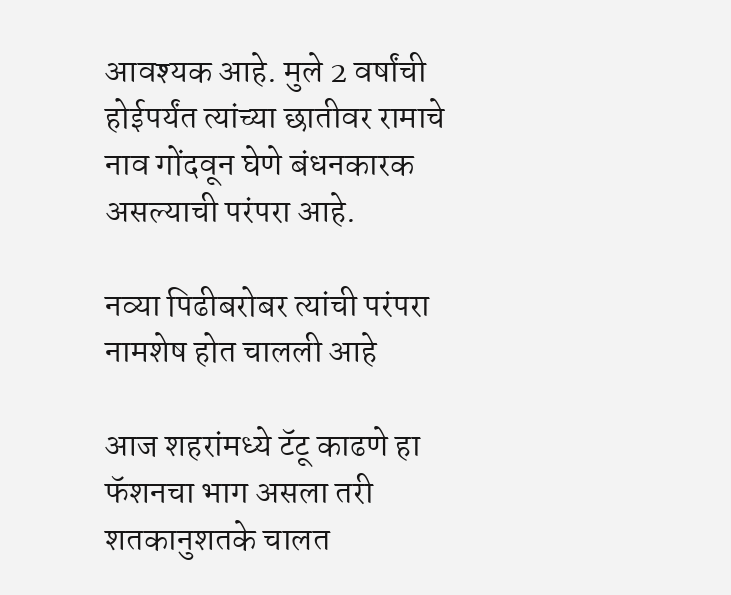आवश्यक आहे. मुले 2 वर्षांची होईपर्यंत त्यांच्या छातीवर रामाचे नाव गोंदवून घेणे बंधनकारक असल्याची परंपरा आहे.

नव्या पिढीबरोबर त्यांची परंपरा नामशेष होत चालली आहे

आज शहरांमध्ये टॅटू काढणे हा फॅशनचा भाग असला तरी शतकानुशतके चालत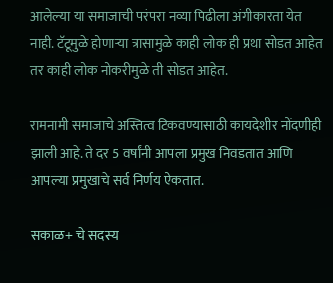आलेल्या या समाजाची परंपरा नव्या पिढीला अंगीकारता येत नाही. टॅटूमुळे होणाऱ्या त्रासामुळे काही लोक ही प्रथा सोडत आहेत तर काही लोक नोकरीमुळे ती सोडत आहेत.

रामनामी समाजाचे अस्तित्व टिकवण्यासाठी कायदेशीर नोंदणीही झाली आहे. ते दर 5 वर्षांनी आपला प्रमुख निवडतात आणि आपल्या प्रमुखाचे सर्व निर्णय ऐकतात.

सकाळ+ चे सदस्य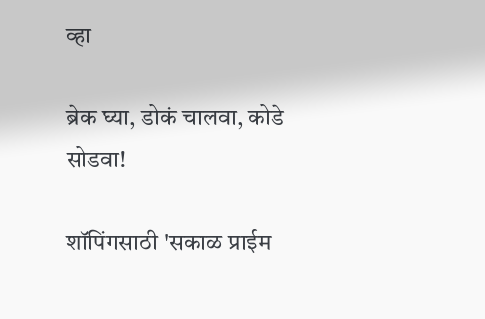व्हा

ब्रेक घ्या, डोकं चालवा, कोडे सोडवा!

शॉपिंगसाठी 'सकाळ प्राईम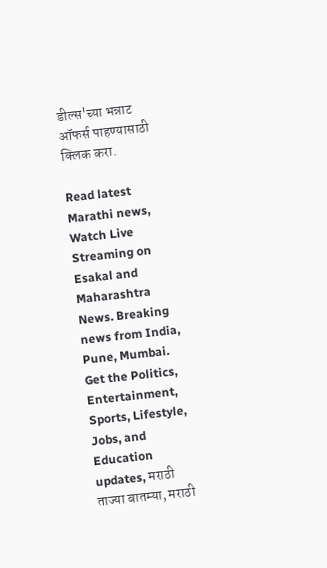डील्स'च्या भन्नाट ऑफर्स पाहण्यासाठी क्लिक करा.

Read latest Marathi news, Watch Live Streaming on Esakal and Maharashtra News. Breaking news from India, Pune, Mumbai. Get the Politics, Entertainment, Sports, Lifestyle, Jobs, and Education updates, मराठी ताज्या बातम्या, मराठी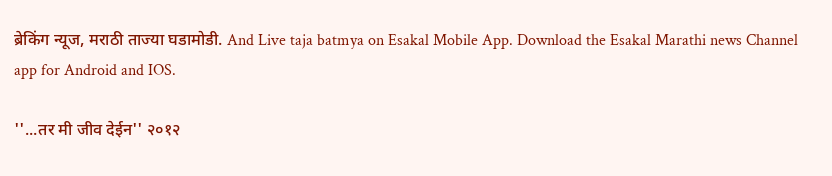ब्रेकिंग न्यूज, मराठी ताज्या घडामोडी. And Live taja batmya on Esakal Mobile App. Download the Esakal Marathi news Channel app for Android and IOS.

''...तर मी जीव देईन'' २०१२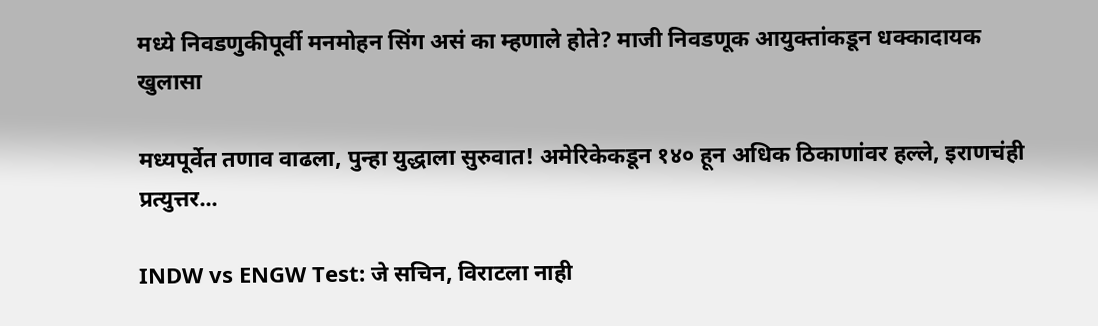मध्ये निवडणुकीपूर्वी मनमोहन सिंग असं का म्हणाले होते? माजी निवडणूक आयुक्तांकडून धक्कादायक खुलासा

मध्यपूर्वेत तणाव वाढला, पुन्हा युद्धाला सुरुवात! अमेरिकेकडून १४० हून अधिक ठिकाणांवर हल्ले, इराणचंही प्रत्युत्तर...

INDW vs ENGW Test: जे सचिन, विराटला नाही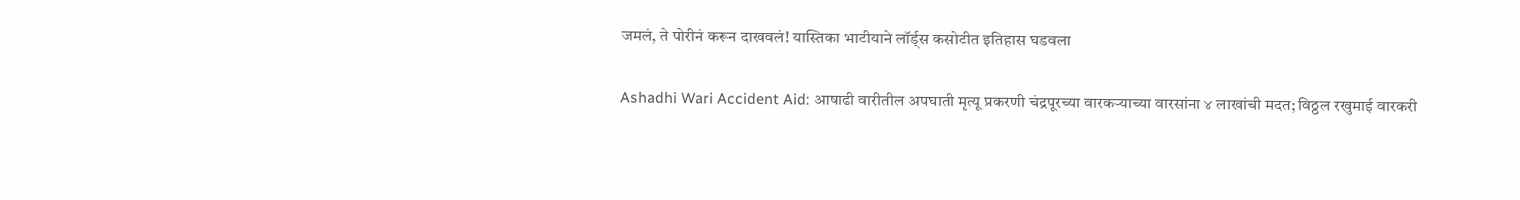जमलं, ते पोरीनं करून दाखवलं! यास्तिका भाटीयाने लॉर्ड्स कसोटीत इतिहास घडवला

Ashadhi Wari Accident Aid: आषाढी वारीतील अपघाती मृत्यू प्रकरणी चंद्रपूरच्या वारकऱ्याच्या वारसांना ४ लाखांची मदत; विठ्ठल रखुमाई वारकरी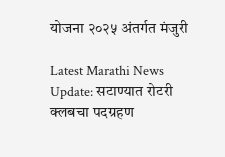योजना २०२५ अंतर्गत मंजुरी

Latest Marathi News Update: सटाण्यात रोटरी क्लबचा पदग्रहण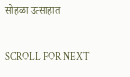सोहळा उत्साहात

SCROLL FOR NEXT